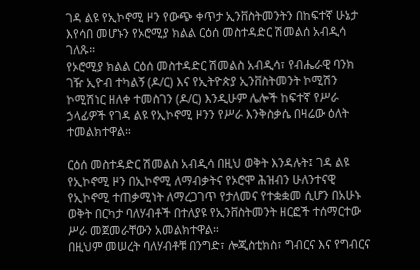ገዳ ልዩ የኢኮኖሚ ዞን የውጭ ቀጥታ ኢንቨስትመንትን በከፍተኛ ሁኔታ እየሳበ መሆኑን የኦሮሚያ ክልል ርዕሰ መስተዳድር ሽመልሰ አብዲሳ ገለጹ።
የኦሮሚያ ክልል ርዕሰ መስተዳድር ሽመልስ አብዲሳ፣ የብሔራዊ ባንክ ገዥ ኢዮብ ተካልኝ (ዶ/ር) እና የኢትዮጵያ ኢንቨስትመንት ኮሚሽን ኮሚሽነር ዘለቀ ተመስገን (ዶ/ር) እንዲሁም ሌሎች ከፍተኛ የሥራ ኃላፊዎች የገዳ ልዩ የኢኮኖሚ ዞንን የሥራ እንቅስቃሴ በዛሬው ዕለት ተመልክተዋል።

ርዕሰ መስተዳድር ሽመልስ አብዲሳ በዚህ ወቅት እንዳሉት፤ ገዳ ልዩ የኢኮኖሚ ዞን በኢኮኖሚ ለማብቃትና የኦሮሞ ሕዝብን ሁለንተናዊ የኢኮኖሚ ተጠቃሚነት ለማረጋገጥ የታለመና የተቋቋመ ሲሆን በአሁኑ ወቅት በርካታ ባለሃብቶች በተለያዩ የኢንቨስትመንት ዘርፎች ተሰማርተው ሥራ መጀመራቸውን አመልክተዋል።
በዚህም መሠረት ባለሃብቶቹ በንግድ፣ ሎጂስቲክስ፣ ግብርና እና የግብርና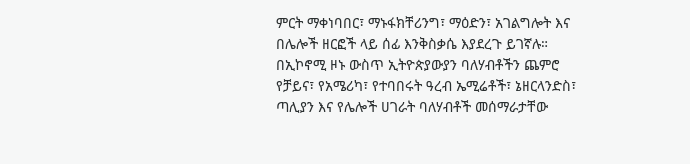ምርት ማቀነባበር፣ ማኑፋክቸሪንግ፣ ማዕድን፣ አገልግሎት እና በሌሎች ዘርፎች ላይ ሰፊ እንቅስቃሴ እያደረጉ ይገኛሉ።
በኢኮኖሚ ዞኑ ውስጥ ኢትዮጵያውያን ባለሃብቶችን ጨምሮ የቻይና፣ የአሜሪካ፣ የተባበሩት ዓረብ ኤሚሬቶች፣ ኔዘርላንድስ፣ ጣሊያን እና የሌሎች ሀገራት ባለሃብቶች መሰማራታቸው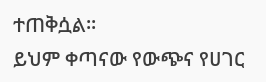ተጠቅሷል፡፡
ይህም ቀጣናው የውጭና የሀገር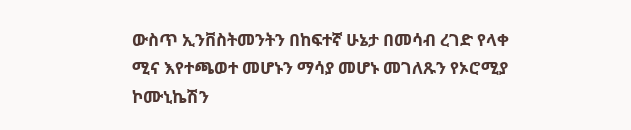ውስጥ ኢንቨስትመንትን በከፍተኛ ሁኔታ በመሳብ ረገድ የላቀ ሚና እየተጫወተ መሆኑን ማሳያ መሆኑ መገለጹን የኦሮሚያ ኮሙኒኬሽን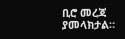ቢሮ መረጃ ያመላክታል።